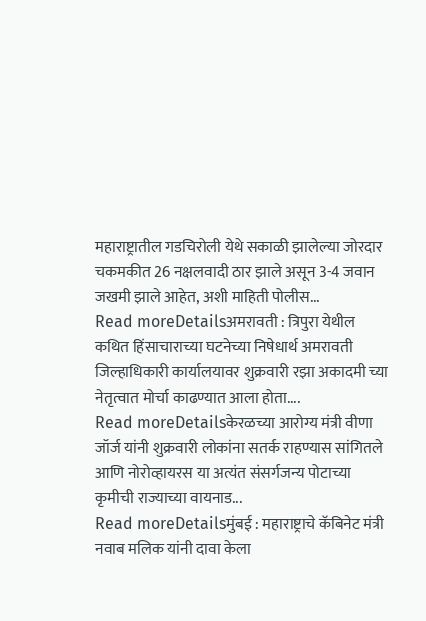महाराष्ट्रातील गडचिरोली येथे सकाळी झालेल्या जोरदार चकमकीत 26 नक्षलवादी ठार झाले असून 3-4 जवान जखमी झाले आहेत, अशी माहिती पोलीस...
Read moreDetailsअमरावती : त्रिपुरा येथील कथित हिंसाचाराच्या घटनेच्या निषेधार्थ अमरावती जिल्हाधिकारी कार्यालयावर शुक्रवारी रझा अकादमी च्या नेतृत्वात मोर्चा काढण्यात आला होता....
Read moreDetailsकेरळच्या आरोग्य मंत्री वीणा जॉर्ज यांनी शुक्रवारी लोकांना सतर्क राहण्यास सांगितले आणि नोरोव्हायरस या अत्यंत संसर्गजन्य पोटाच्या कृमीची राज्याच्या वायनाड...
Read moreDetailsमुंबई : महाराष्ट्राचे कॅबिनेट मंत्री नवाब मलिक यांनी दावा केला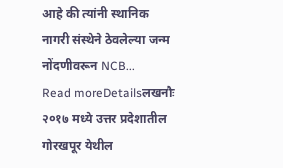आहे की त्यांनी स्थानिक नागरी संस्थेने ठेवलेल्या जन्म नोंदणीवरून NCB...
Read moreDetailsलखनौः २०१७ मध्ये उत्तर प्रदेशातील गोरखपूर येथील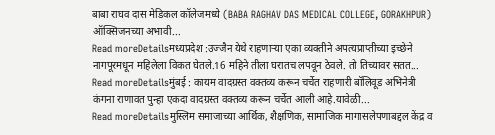बाबा राघव दास मेडिकल कॉलेजमध्ये (BABA RAGHAV DAS MEDICAL COLLEGE, GORAKHPUR) ऑक्सिजनच्या अभावी...
Read moreDetailsमध्यप्रदेश :उज्जैन येथे राहणाऱ्या एका व्यक्तीने अपत्यप्राप्तीच्या इच्छेने नागपूरमधून महिलेला विकत घेतले.16 महिने तीला घरातच लपवून ठेवले. तो तिच्यावर सतत...
Read moreDetailsमुंबई : कायम वादग्रस्त वक्तव्य करून चर्चेत राहणारी बॉलिवूड अभिनेत्री कंगना राणावत पुन्हा एकदा वादग्रस्त वक्तव्य करून चर्चेत आली आहे.यावेळी...
Read moreDetailsमुस्लिम समाजाच्या आर्थिक, शैक्षणिक, सामाजिक मागासलेपणाबद्दल केंद्र व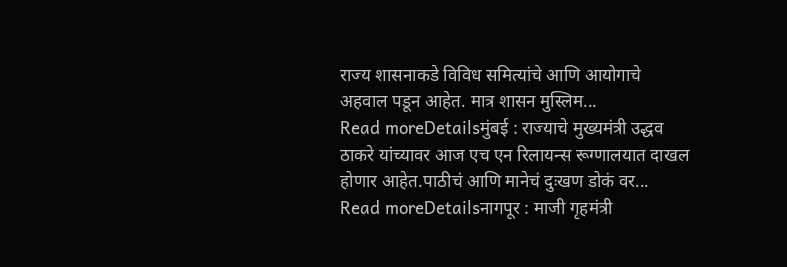राज्य शासनाकडे विविध समित्यांचे आणि आयोगाचे अहवाल पडून आहेत. मात्र शासन मुस्लिम...
Read moreDetailsमुंबई : राज्याचे मुख्यमंत्री उद्धव ठाकरे यांच्यावर आज एच एन रिलायन्स रूग्णालयात दाखल होणार आहेत.पाठीचं आणि मानेचं दुःखण डोकं वर...
Read moreDetailsनागपूर : माजी गृहमंत्री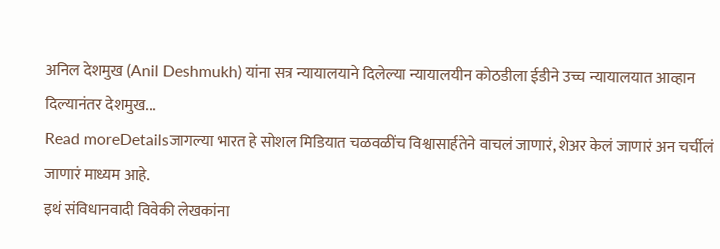अनिल देशमुख (Anil Deshmukh) यांना सत्र न्यायालयाने दिलेल्या न्यायालयीन कोठडीला ईडीने उच्च न्यायालयात आव्हान दिल्यानंतर देशमुख...
Read moreDetailsजागल्या भारत हे सोशल मिडियात चळवळींच विश्वासार्हतेने वाचलं जाणारं, शेअर केलं जाणारं अन चर्चीलं जाणारं माध्यम आहे.
इथं संविधानवादी विवेकी लेखकांना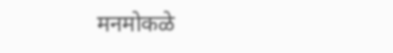मनमोकळे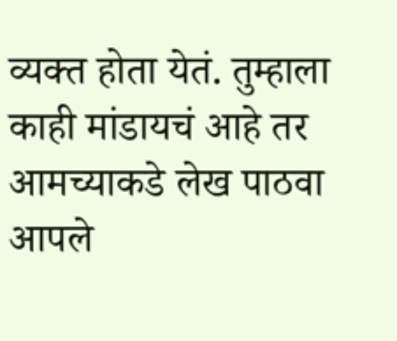व्यक्त होता येतं. तुम्हाला काही मांडायचं आहे तर आमच्याकडे लेख पाठवा
आपले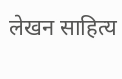लेखन साहित्य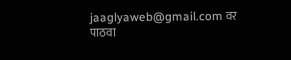jaaglyaweb@gmail.com वर पाठवा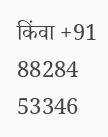किंवा +91 88284 53346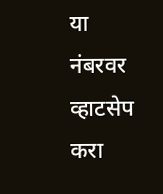या नंबरवर व्हाटसेप करा